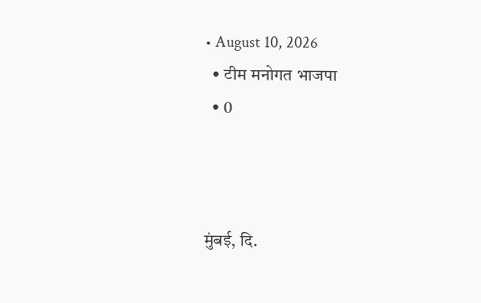• August 10, 2026
  • टीम मनोगत भाजपा
  • 0



मुंबई, दि.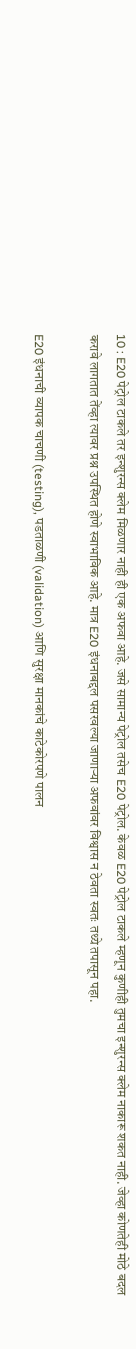10 : E20 पेट्रोल टाकले तर इन्शुरन्स क्लेम मिळणार नाही ही एक अफवा आहे. जसे सामान्य पेट्रोल तसेच E20 पेट्रोल. केवळ E20 पेट्रोल टाकले म्हणून कुणीही तुमचा इन्शुरन्स क्लेम नाकारू शकत नाही. जेव्हा कोणतेही मोठे बदल करावे लागतात तेंव्हा त्यावर प्रश्न उपस्थित होणे स्वाभाविक आहे. मात्र E20 इंधनाबद्दल पसरवल्या जाणाऱ्या अफवांवर विश्वास न ठेवता स्वतः तथ्ये तपासून पहा.

E20 इंधनाची व्यापक चाचणी (testing), पडताळणी (validation) आणि सुरक्षा मानकांचे काटेकोरपणे पालन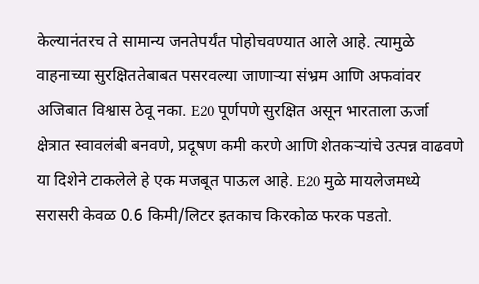केल्यानंतरच ते सामान्य जनतेपर्यंत पोहोचवण्यात आले आहे. त्यामुळे वाहनाच्या सुरक्षिततेबाबत पसरवल्या जाणाऱ्या संभ्रम आणि अफवांवर अजिबात विश्वास ठेवू नका. E20 पूर्णपणे सुरक्षित असून भारताला ऊर्जा क्षेत्रात स्वावलंबी बनवणे, प्रदूषण कमी करणे आणि शेतकऱ्यांचे उत्पन्न वाढवणे या दिशेने टाकलेले हे एक मजबूत पाऊल आहे. E20 मुळे मायलेजमध्ये सरासरी केवळ 0.6 किमी/लिटर इतकाच किरकोळ फरक पडतो.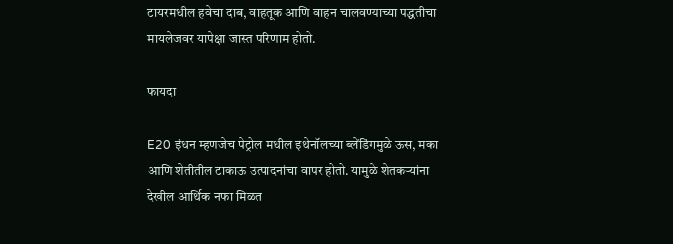टायरमधील हवेचा दाब, वाहतूक आणि वाहन चालवण्याच्या पद्धतीचा मायलेजवर यापेक्षा जास्त परिणाम होतो.

फायदा

E20 इंधन म्हणजेच पेट्रोल मधील इथेनॉलच्या ब्लेंडिंगमुळे ऊस, मका आणि शेतीतील टाकाऊ उत्पादनांचा वापर होतो. यामुळे शेतकऱ्यांना देखील आर्थिक नफा मिळत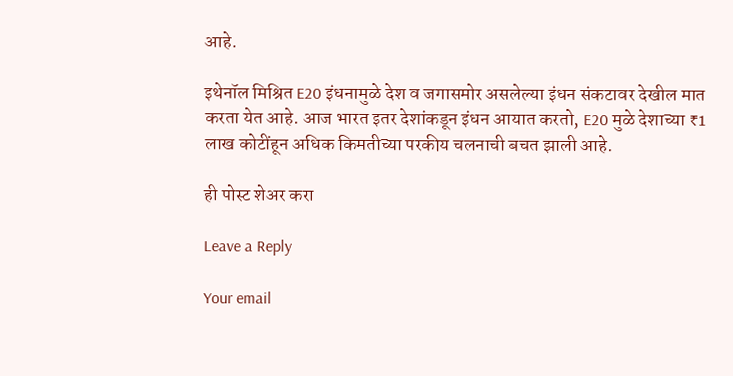आहे.

इथेनॉल मिश्रित E20 इंधनामुळे देश व जगासमोर असलेल्या इंधन संकटावर देखील मात करता येत आहे. आज भारत इतर देशांकडून इंधन आयात करतो, E20 मुळे देशाच्या ₹1 लाख कोटींहून अधिक किमतीच्या परकीय चलनाची बचत झाली आहे.

ही पोस्ट शेअर करा

Leave a Reply

Your email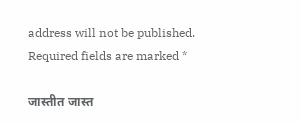address will not be published. Required fields are marked *

जास्तीत जास्त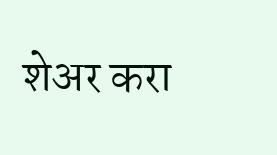शेअर करा